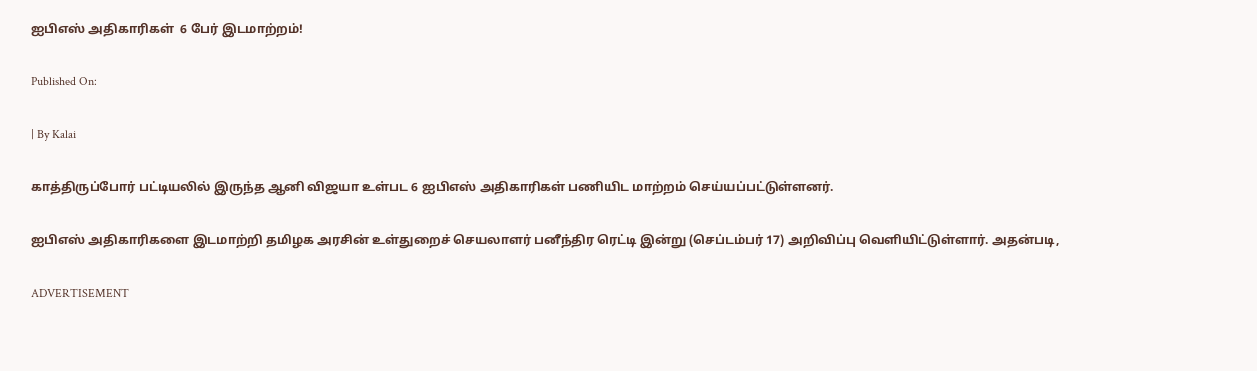ஐபிஎஸ் அதிகாரிகள்  6 பேர் இடமாற்றம்!

Published On:

| By Kalai

காத்திருப்போர் பட்டியலில் இருந்த ஆனி விஜயா உள்பட 6 ஐபிஎஸ் அதிகாரிகள் பணியிட மாற்றம் செய்யப்பட்டுள்ளனர்.

ஐபிஎஸ் அதிகாரிகளை இடமாற்றி தமிழக அரசின் உள்துறைச் செயலாளர் பனீந்திர ரெட்டி இன்று (செப்டம்பர் 17) அறிவிப்பு வெளியிட்டுள்ளார். அதன்படி,

ADVERTISEMENT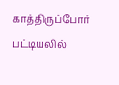காத்திருப்போர் பட்டியலில்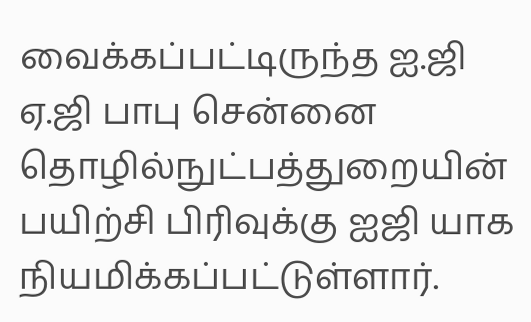வைக்கப்பட்டிருந்த ஐ.ஜி ஏ.ஜி பாபு சென்னை தொழில்நுட்பத்துறையின் பயிற்சி பிரிவுக்கு ஐஜி யாக நியமிக்கப்பட்டுள்ளார்.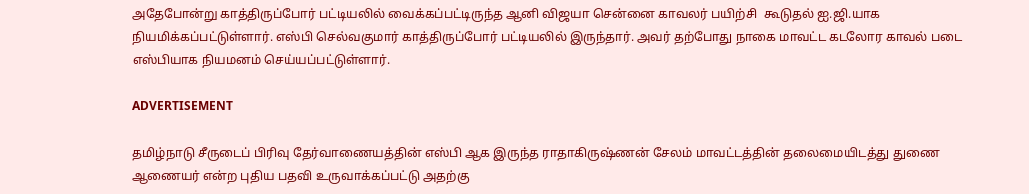அதேபோன்று காத்திருப்போர் பட்டியலில் வைக்கப்பட்டிருந்த ஆனி விஜயா சென்னை காவலர் பயிற்சி  கூடுதல் ஐ.ஜி.யாக நியமிக்கப்பட்டுள்ளார். எஸ்பி செல்வகுமார் காத்திருப்போர் பட்டியலில் இருந்தார். அவர் தற்போது நாகை மாவட்ட கடலோர காவல் படை எஸ்பியாக நியமனம் செய்யப்பட்டுள்ளார்.

ADVERTISEMENT

தமிழ்நாடு சீருடைப் பிரிவு தேர்வாணையத்தின் எஸ்பி ஆக இருந்த ராதாகிருஷ்ணன் சேலம் மாவட்டத்தின் தலைமையிடத்து துணை ஆணையர் என்ற புதிய பதவி உருவாக்கப்பட்டு அதற்கு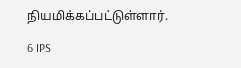நியமிக்கப்பட்டுள்ளார்.

6 IPS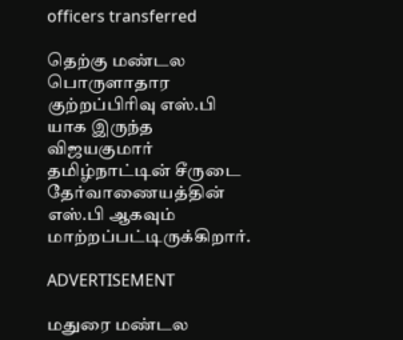officers transferred

தெற்கு மண்டல பொருளாதார குற்றப்பிரிவு எஸ்.பி யாக இருந்த விஜயகுமார் தமிழ்நாட்டின் சீருடை தேர்வாணையத்தின் எஸ்.பி ஆகவும் மாற்றப்பட்டிருக்கிறார்.

ADVERTISEMENT

மதுரை மண்டல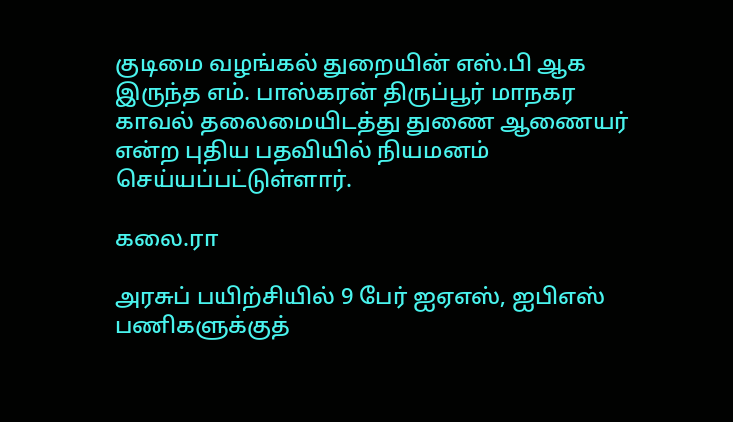குடிமை வழங்கல் துறையின் எஸ்.பி ஆக இருந்த எம். பாஸ்கரன் திருப்பூர் மாநகர காவல் தலைமையிடத்து துணை ஆணையர் என்ற புதிய பதவியில் நியமனம் செய்யப்பட்டுள்ளார்.

கலை.ரா

அரசுப் பயிற்சியில் 9 பேர் ஐஏஎஸ், ஐபிஎஸ் பணிகளுக்குத்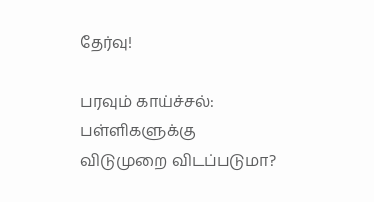தேர்வு!

பரவும் காய்ச்சல்: பள்ளிகளுக்கு விடுமுறை விடப்படுமா?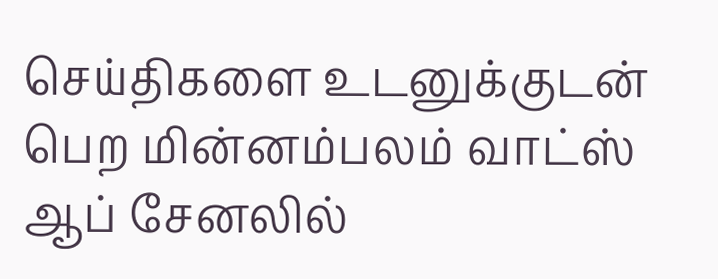செய்திகளை உடனுக்குடன் பெற மின்னம்பலம் வாட்ஸ் ஆப் சேனலில்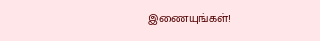இணையுங்கள்!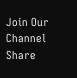Join Our Channel
Share